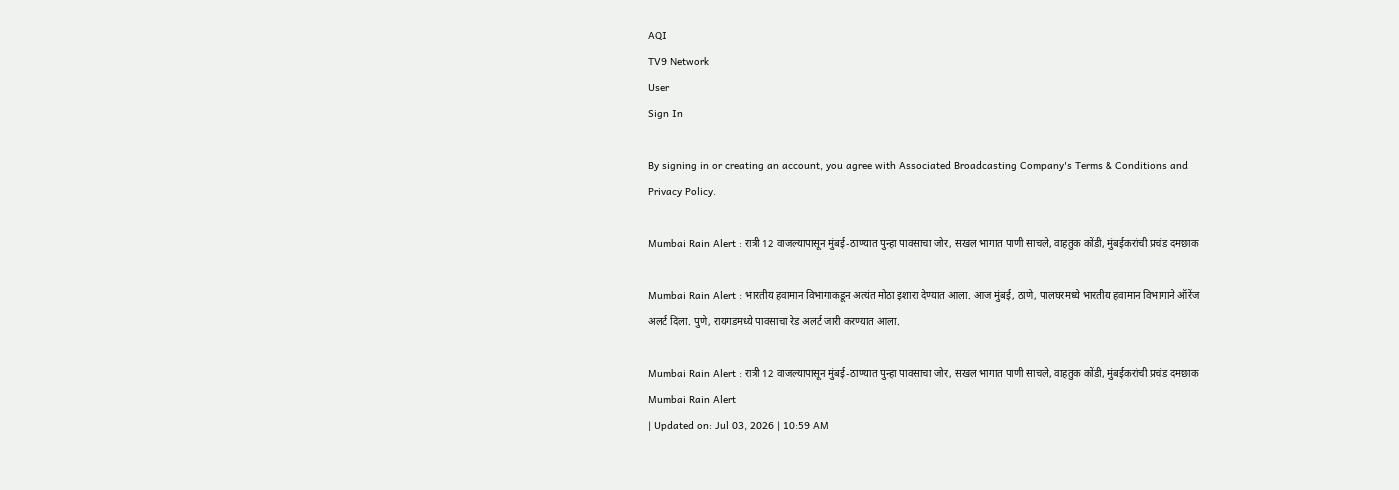AQI
TV9 Network
User
Sign In

By signing in or creating an account, you agree with Associated Broadcasting Company's Terms & Conditions and Privacy Policy.

Mumbai Rain Alert : रात्री 12 वाजल्यापासून मुंबई-ठाण्यात पुन्हा पावसाचा जोर, सखल भागात पाणी साचले, वाहतुक कोंडी, मुंबईकरांची प्रचंड दमछाक

Mumbai Rain Alert : भारतीय हवामान विभागाकडून अत्यंत मोठा इशारा देण्यात आला. आज मुंबई, ठाणे, पालघरमध्ये भारतीय हवामान विभागाने ऑरेंज अलर्ट दिला. पुणे, रायगडमध्ये पावसाचा रेड अलर्ट जारी करण्यात आला.

Mumbai Rain Alert : रात्री 12 वाजल्यापासून मुंबई-ठाण्यात पुन्हा पावसाचा जोर, सखल भागात पाणी साचले, वाहतुक कोंडी, मुंबईकरांची प्रचंड दमछाक
Mumbai Rain Alert
| Updated on: Jul 03, 2026 | 10:59 AM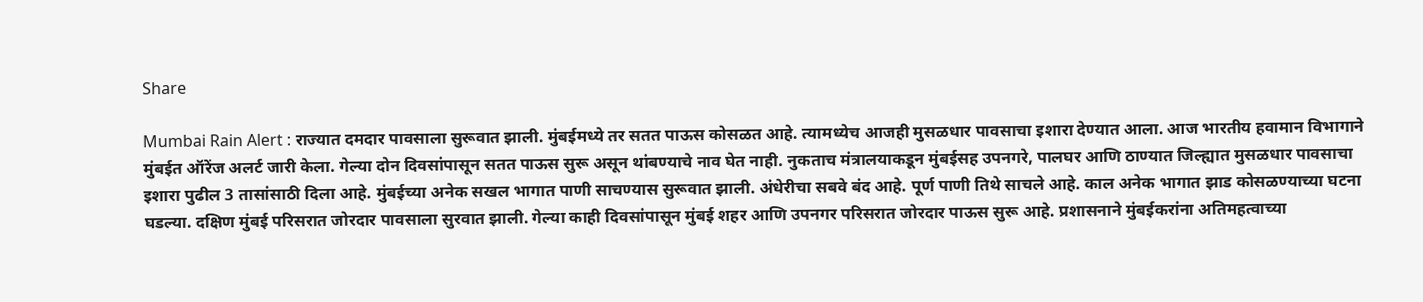Share

Mumbai Rain Alert : राज्यात दमदार पावसाला सुरूवात झाली. मुंबईमध्ये तर सतत पाऊस कोसळत आहे. त्यामध्येच आजही मुसळधार पावसाचा इशारा देण्यात आला. आज भारतीय हवामान विभागाने मुंबईत ऑरेंज अलर्ट जारी केला. गेल्या दोन दिवसांपासून सतत पाऊस सुरू असून थांबण्याचे नाव घेत नाही. नुकताच मंत्रालयाकडून मुंबईसह उपनगरे, पालघर आणि ठाण्यात जिल्ह्यात मुसळधार पावसाचा इशारा पुढील 3 तासांसाठी दिला आहे. मुंबईच्या अनेक सखल भागात पाणी साचण्यास सुरूवात झाली. अंधेरीचा सबवे बंद आहे. पूर्ण पाणी तिथे साचले आहे. काल अनेक भागात झाड कोसळण्याच्या घटना घडल्या. दक्षिण मुंबई परिसरात जोरदार पावसाला सुरवात झाली. गेल्या काही दिवसांपासून मुंबई शहर आणि उपनगर परिसरात जोरदार पाऊस सुरू आहे. प्रशासनाने मुंबईकरांना अतिमहत्वाच्या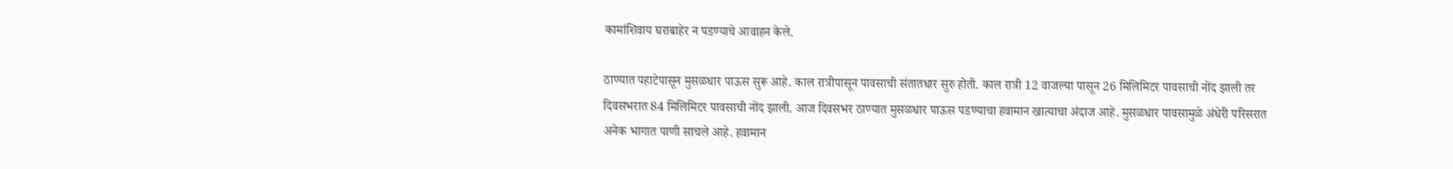कामांशिवाय घराबाहेर न पडण्याचे आवाहन केले.

ठाण्यात पहाटेपासून मुसळधार पाऊस सुरू आहे. काल रात्रीपासून पावसाची संतातधार सुरु होती. काल रात्री 12 वाजल्या पासून 26 मिलिमिटर पावसाची नोंद झाली तर दिवसभरात 84 मिलिमिटर पावसाची नोंद झाली. आज दिवसभर ठाण्यात मुसळधार पाऊस पडण्याचा हवामान खात्याचा अंदाज आहे. मुसळधार पावसामुळे अंधेरी परिसरात अनेक भागात पाणी साचले आहे. हवामान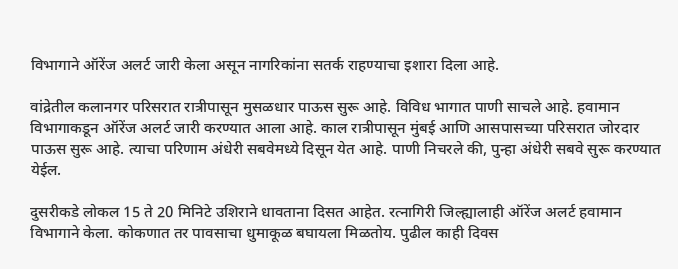विभागाने ऑरेंज अलर्ट जारी केला असून नागरिकांना सतर्क राहण्याचा इशारा दिला आहे.

वांद्रेतील कलानगर परिसरात रात्रीपासून मुसळधार पाऊस सुरू आहे. विविध भागात पाणी साचले आहे. हवामान विभागाकडून ऑरेंज अलर्ट जारी करण्यात आला आहे. काल रात्रीपासून मुंबई आणि आसपासच्या परिसरात जोरदार पाऊस सुरू आहे. त्याचा परिणाम अंधेरी सबवेमध्ये दिसून येत आहे. पाणी निचरले की, पुन्हा अंधेरी सबवे सुरू करण्यात येईल.

दुसरीकडे लोकल 15 ते 20 मिनिटे उशिराने धावताना दिसत आहेत. रत्नागिरी जिल्ह्यालाही ऑरेंज अलर्ट हवामान विभागाने केला. कोकणात तर पावसाचा धुमाकूळ बघायला मिळतोय. पुढील काही दिवस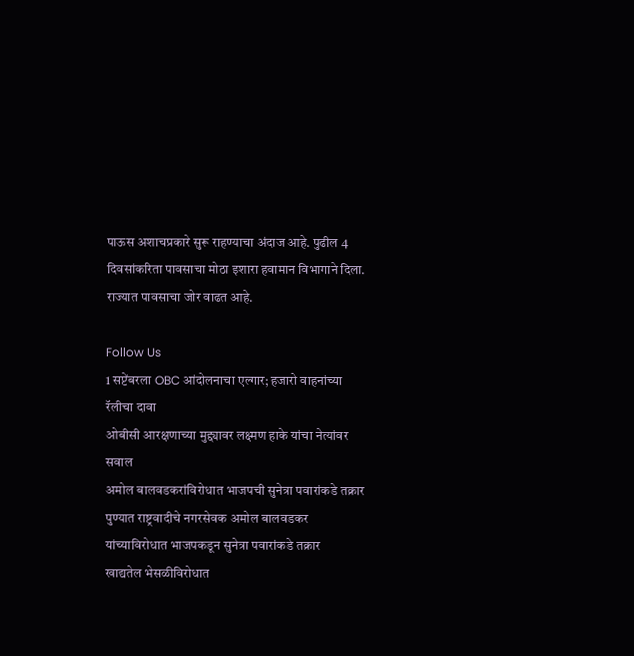पाऊस अशाचप्रकारे सुरू राहण्याचा अंदाज आहे. पुढील 4 दिवसांकरिता पावसाचा मोठा इशारा हवामान विभागाने दिला. राज्यात पावसाचा जोर वाढत आहे.

Follow Us
1 सप्टेंबरला OBC आंदोलनाचा एल्गार; हजारो वाहनांच्या रॅलीचा दावा
ओबीसी आरक्षणाच्या मुद्द्यावर लक्ष्मण हाके यांचा नेत्यांवर सवाल
अमोल बालवडकरांविरोधात भाजपची सुनेत्रा पवारांकडे तक्रार
पुण्यात राष्ट्रवादीचे नगरसेवक अमोल बालवडकर यांच्याविरोधात भाजपकडून सुनेत्रा पवारांकडे तक्रार
खाद्यतेल भेसळीविरोधात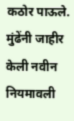कठोर पाऊले. मुंढेंनी जाहीर केली नवीन नियमावली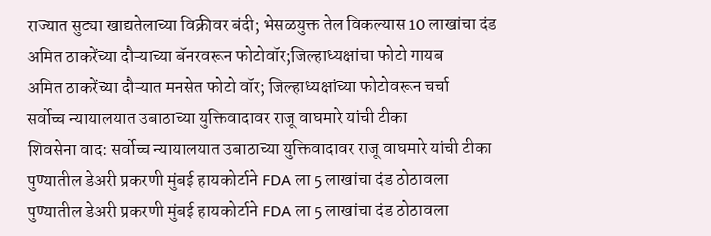राज्यात सुट्या खाद्यतेलाच्या विक्रीवर बंदी; भेसळयुक्त तेल विकल्यास 10 लाखांचा दंड
अमित ठाकरेंच्या दौऱ्याच्या बॅनरवरून फोटोवॉर;जिल्हाध्यक्षांचा फोटो गायब
अमित ठाकरेंच्या दौऱ्यात मनसेत फोटो वॉर; जिल्हाध्यक्षांच्या फोटोवरून चर्चा
सर्वोच्च न्यायालयात उबाठाच्या युक्तिवादावर राजू वाघमारे यांची टीका
शिवसेना वाद: सर्वोच्च न्यायालयात उबाठाच्या युक्तिवादावर राजू वाघमारे यांची टीका
पुण्यातील डेअरी प्रकरणी मुंबई हायकोर्टाने FDA ला 5 लाखांचा दंड ठोठावला
पुण्यातील डेअरी प्रकरणी मुंबई हायकोर्टाने FDA ला 5 लाखांचा दंड ठोठावला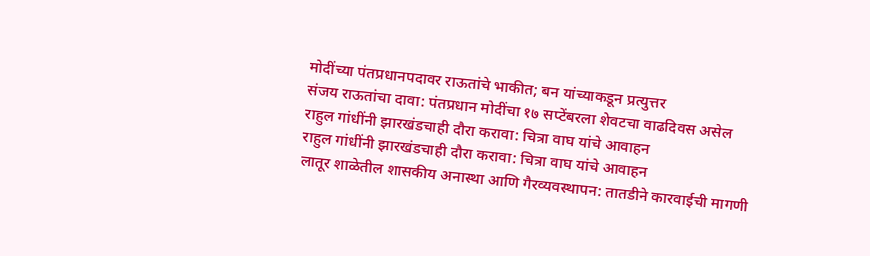मोदींच्या पंतप्रधानपदावर राऊतांचे भाकीत; बन यांच्याकडून प्रत्युत्तर
संजय राऊतांचा दावा: पंतप्रधान मोदींचा १७ सप्टेंबरला शेवटचा वाढदिवस असेल
राहुल गांधींनी झारखंडचाही दौरा करावा: चित्रा वाघ यांचे आवाहन
राहुल गांधींनी झारखंडचाही दौरा करावा: चित्रा वाघ यांचे आवाहन
लातूर शाळेतील शासकीय अनास्था आणि गैरव्यवस्थापन: तातडीने कारवाईची मागणी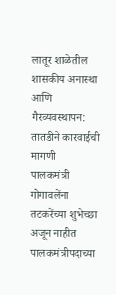लातूर शाळेतील शासकीय अनास्था आणि गैरव्यवस्थापन: तातडीने कारवाईची मागणी
पालकमंत्री गोगावलेंना तटकरेंच्या शुभेच्छा अजून नाहीत
पालकमंत्रीपदाच्या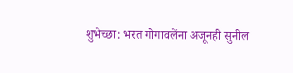शुभेच्छा: भरत गोगावलेंना अजूनही सुनील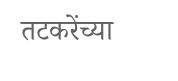तटकरेंच्या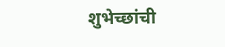शुभेच्छांची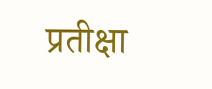प्रतीक्षा